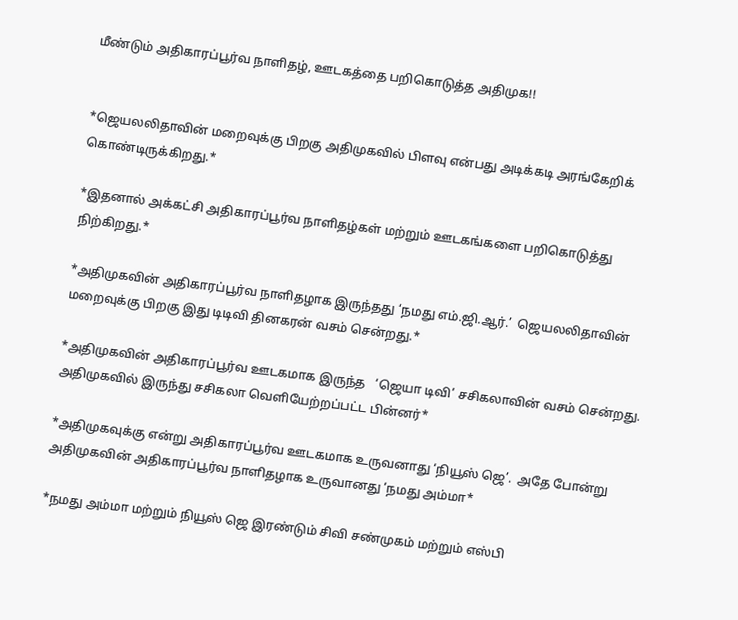மீண்டும் அதிகாரப்பூர்வ நாளிதழ், ஊடகத்தை பறிகொடுத்த அதிமுக!!


*ஜெயலலிதாவின் மறைவுக்கு பிறகு அதிமுகவில் பிளவு என்பது அடிக்கடி அரங்கேறிக் கொண்டிருக்கிறது.*

*இதனால் அக்கட்சி அதிகாரப்பூர்வ நாளிதழ்கள் மற்றும் ஊடகங்களை பறிகொடுத்து நிற்கிறது.*

*அதிமுகவின் அதிகாரப்பூர்வ நாளிதழாக இருந்தது ‘நமது எம்.ஜி.ஆர்.’  ஜெயலலிதாவின் மறைவுக்கு பிறகு இது டிடிவி தினகரன் வசம் சென்றது.*

*அதிமுகவின் அதிகாரப்பூர்வ ஊடகமாக இருந்த   ‘ஜெயா டிவி’ சசிகலாவின் வசம் சென்றது.   அதிமுகவில் இருந்து சசிகலா வெளியேற்றப்பட்ட பின்னர்*

*அதிமுகவுக்கு என்று அதிகாரப்பூர்வ ஊடகமாக உருவனாது ‘நியூஸ் ஜெ’.  அதே போன்று அதிமுகவின் அதிகாரப்பூர்வ நாளிதழாக உருவானது ‘நமது அம்மா*

*நமது அம்மா மற்றும் நியூஸ் ஜெ இரண்டும் சிவி சண்முகம் மற்றும் எஸ்பி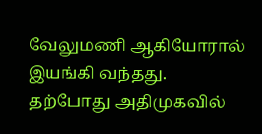வேலுமணி ஆகியோரால் இயங்கி வந்தது.  தற்போது அதிமுகவில்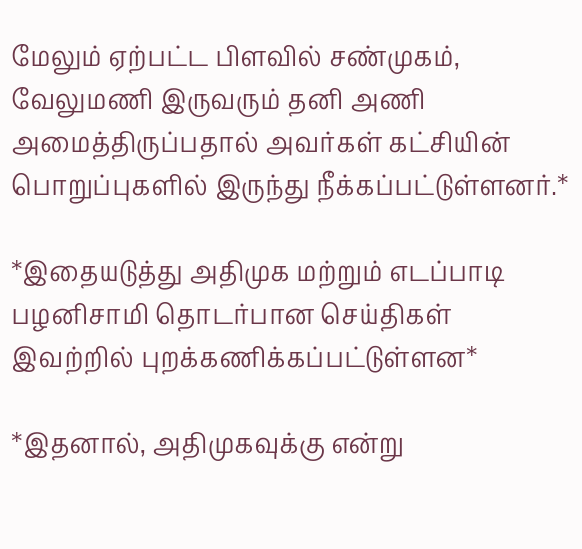மேலும் ஏற்பட்ட பிளவில் சண்முகம், வேலுமணி இருவரும் தனி அணி அமைத்திருப்பதால் அவர்கள் கட்சியின் பொறுப்புகளில் இருந்து நீக்கப்பட்டுள்ளனர்.*

*இதையடுத்து அதிமுக மற்றும் எடப்பாடி பழனிசாமி தொடர்பான செய்திகள் இவற்றில் புறக்கணிக்கப்பட்டுள்ளன*

*இதனால், அதிமுகவுக்கு என்று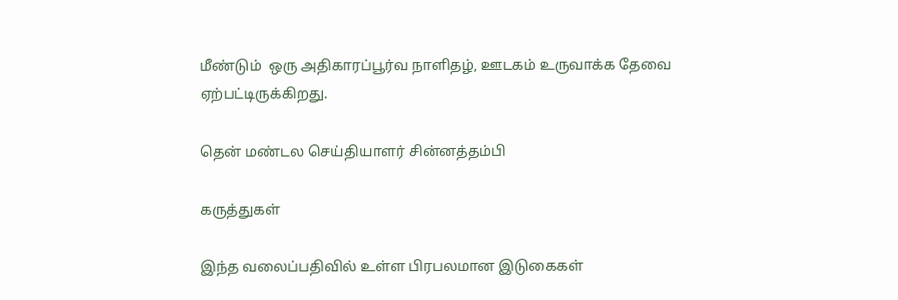மீண்டும்  ஒரு அதிகாரப்பூர்வ நாளிதழ், ஊடகம் உருவாக்க தேவை ஏற்பட்டிருக்கிறது.

தென் மண்டல செய்தியாளர் சின்னத்தம்பி

கருத்துகள்

இந்த வலைப்பதிவில் உள்ள பிரபலமான இடுகைகள்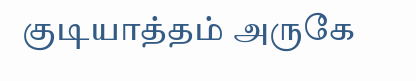குடியாத்தம் அருகே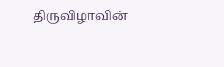திருவிழாவின்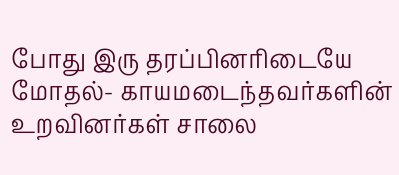போது இரு தரப்பினரிடையே மோதல்- காயமடைந்தவர்களின் உறவினர்கள் சாலை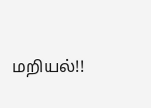மறியல்!!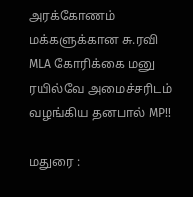அரக்கோணம் மக்களுக்கான சு.ரவி MLA கோரிக்கை மனு ரயில்வே அமைச்சரிடம் வழங்கிய தனபால் MP!!

மதுரை :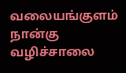வலையங்குளம் நான்கு வழிச்சாலை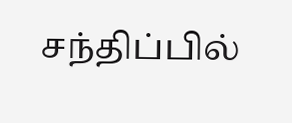சந்திப்பில்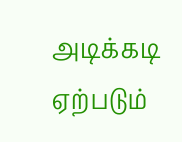அடிக்கடி ஏற்படும்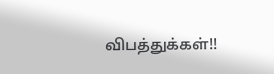விபத்துக்கள்!!